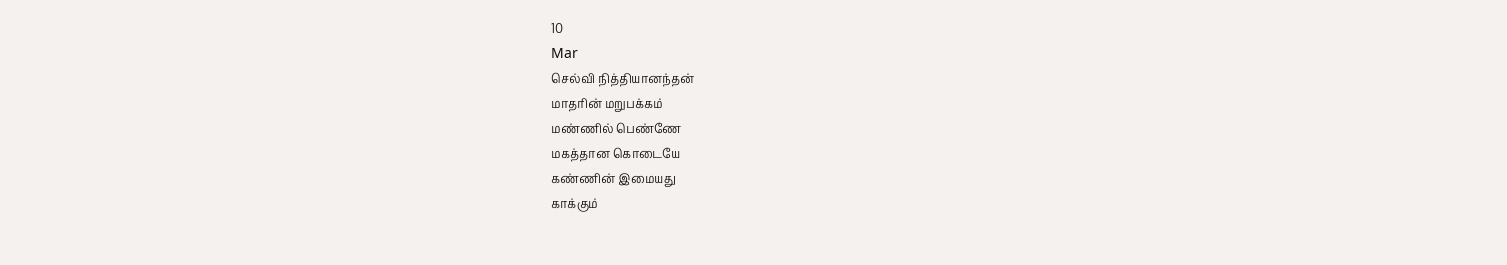10
Mar
செல்வி நித்தியானந்தன்
மாதரின் மறுபக்கம்
மண்ணில் பெண்ணே
மகத்தான கொடையே
கண்ணின் இமையது
காக்கும்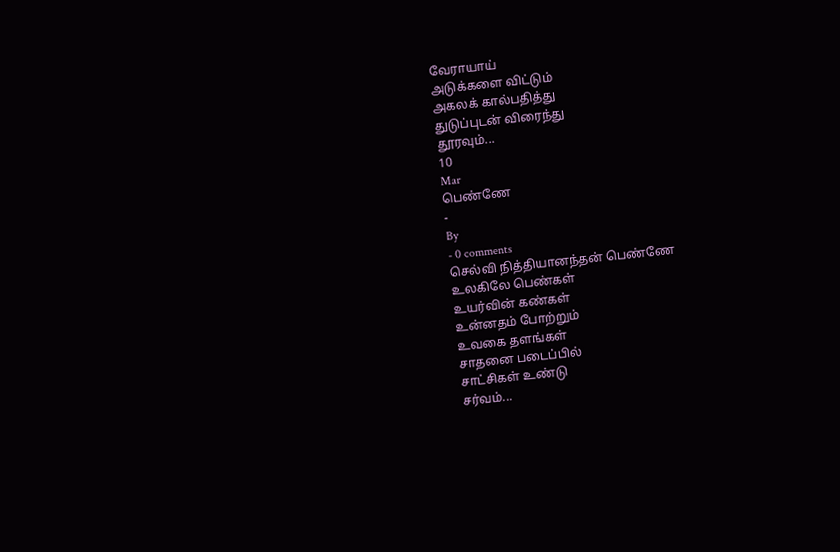வேராயாய்
அடுக்களை விட்டும்
அகலக் கால்பதித்து
துடுப்புடன் விரைந்து
தூரவும்...
10
Mar
பெண்ணே
-
By
- 0 comments
செல்வி நித்தியானந்தன் பெண்ணே
உலகிலே பெண்கள்
உயர்வின் கண்கள்
உன்னதம் போற்றும்
உவகை தளங்கள்
சாதனை படைப்பில்
சாட்சிகள் உண்டு
சர்வம்...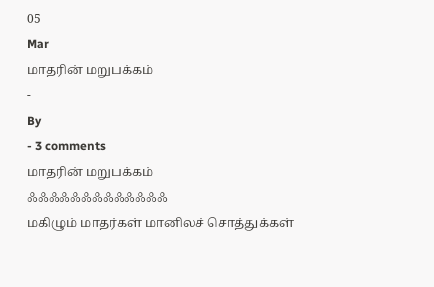05
Mar
மாதரின் மறுபக்கம்
-
By
- 3 comments
மாதரின் மறுபக்கம்
ஃஃஃஃஃஃஃஃஃஃஃஃஃ
மகிழும் மாதர்கள் மானிலச் சொத்துக்கள்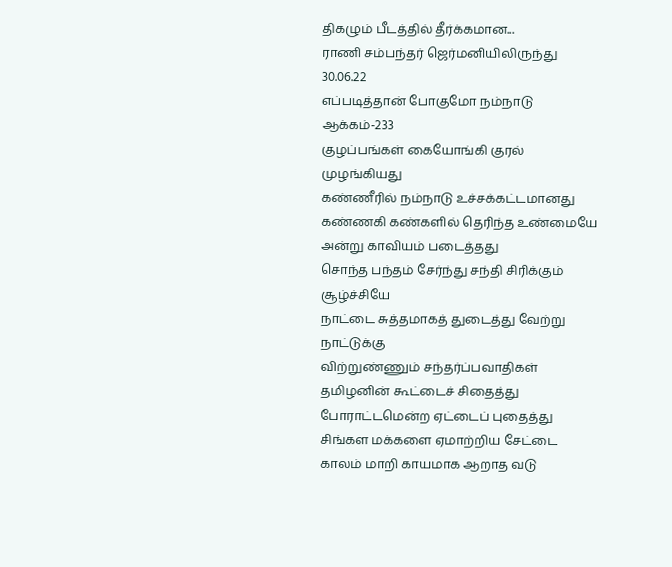திகழும் பீடத்தில் தீர்க்கமான...
ராணி சம்பந்தர் ஜெர்மனியிலிருந்து
30.06.22
எப்படித்தான் போகுமோ நம்நாடு
ஆக்கம்-233
குழப்பங்கள் கையோங்கி குரல் முழங்கியது
கண்ணீரில் நம்நாடு உச்சக்கட்டமானது
கண்ணகி கண்களில் தெரிந்த உண்மையே
அன்று காவியம் படைத்தது
சொந்த பந்தம் சேர்ந்து சந்தி சிரிக்கும் சூழ்ச்சியே
நாட்டை சுத்தமாகத் துடைத்து வேற்று நாட்டுக்கு
விற்றுண்ணும் சந்தர்ப்பவாதிகள்
தமிழனின் கூட்டைச் சிதைத்து
போராட்டமென்ற ஏட்டைப் புதைத்து
சிங்கள மக்களை ஏமாற்றிய சேட்டை
காலம் மாறி காயமாக ஆறாத வடு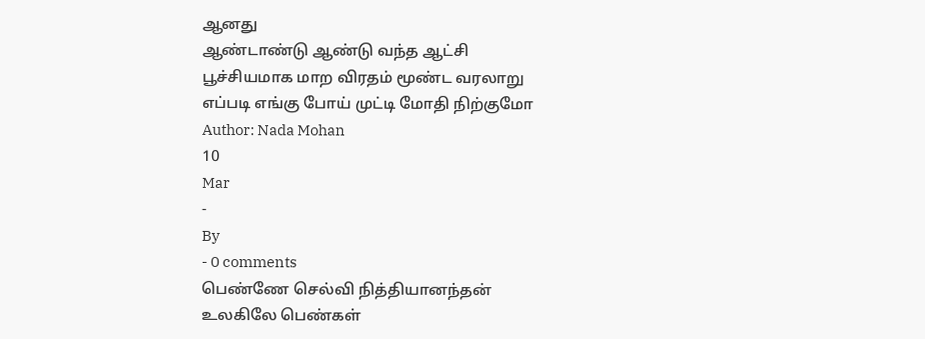ஆனது
ஆண்டாண்டு ஆண்டு வந்த ஆட்சி
பூச்சியமாக மாற விரதம் மூண்ட வரலாறு
எப்படி எங்கு போய் முட்டி மோதி நிற்குமோ
Author: Nada Mohan
10
Mar
-
By
- 0 comments
பெண்ணே செல்வி நித்தியானந்தன்
உலகிலே பெண்கள்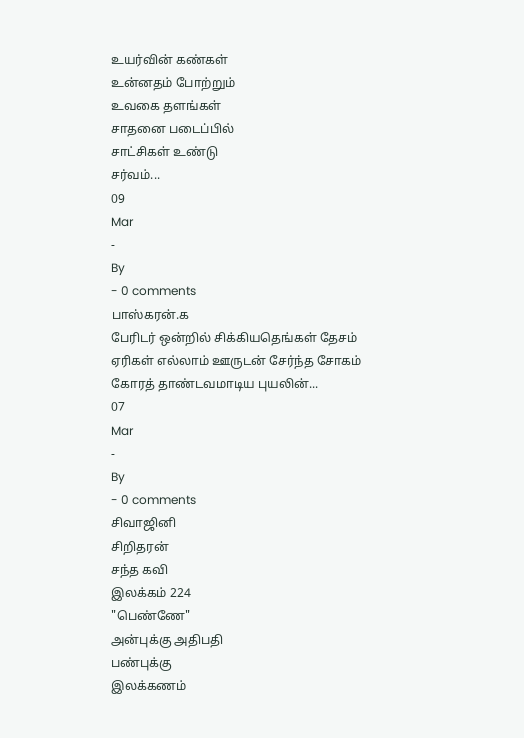உயர்வின் கண்கள்
உன்னதம் போற்றும்
உவகை தளங்கள்
சாதனை படைப்பில்
சாட்சிகள் உண்டு
சர்வம்...
09
Mar
-
By
- 0 comments
பாஸ்கரன்.க
பேரிடர் ஒன்றில் சிக்கியதெங்கள் தேசம்
ஏரிகள் எல்லாம் ஊருடன் சேர்ந்த சோகம்
கோரத் தாண்டவமாடிய புயலின்...
07
Mar
-
By
- 0 comments
சிவாஜினி
சிறிதரன்
சந்த கவி
இலக்கம் 224
"பெண்ணே"
அன்புக்கு அதிபதி
பண்புக்கு
இலக்கணம்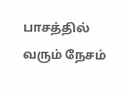பாசத்தில் வரும் நேசம்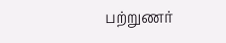பற்றுணர்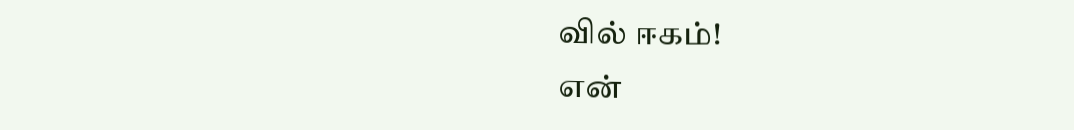வில் ஈகம்!
என்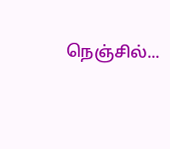நெஞ்சில்...